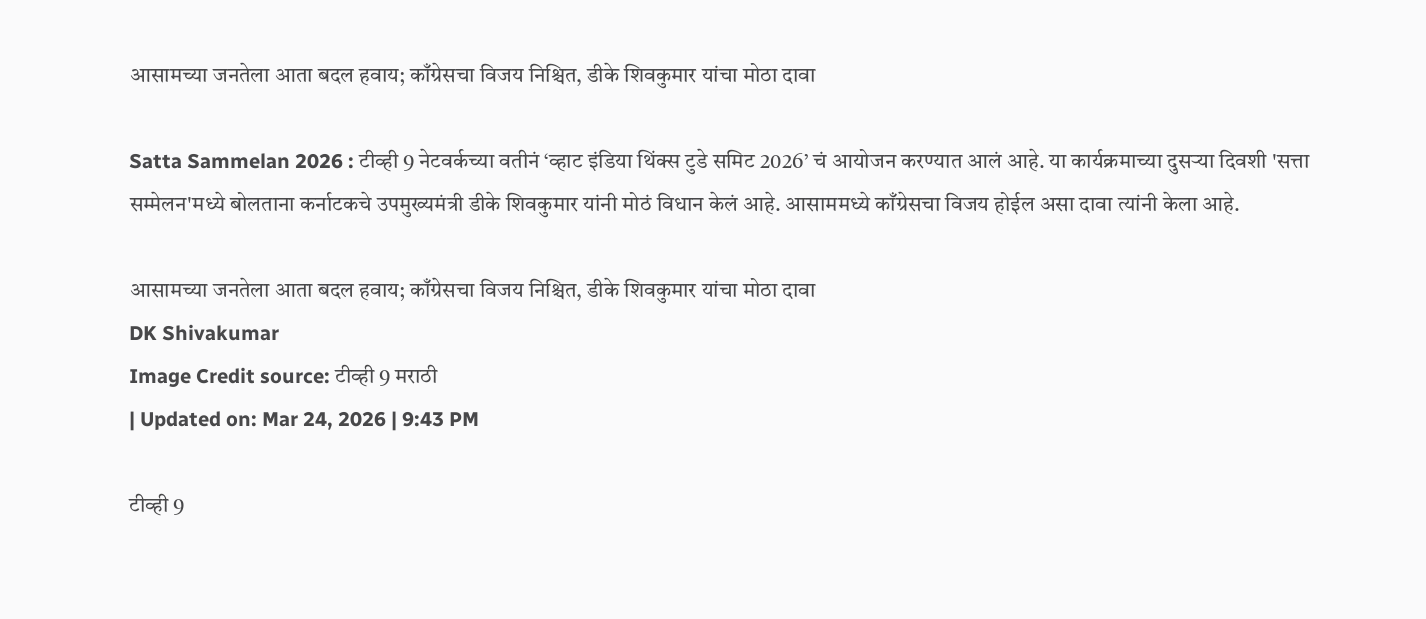आसामच्या जनतेला आता बदल हवाय; काँग्रेसचा विजय निश्चित, डीके शिवकुमार यांचा मोठा दावा

Satta Sammelan 2026 : टीव्ही 9 नेटवर्कच्या वतीनं ‘व्हाट इंडिया थिंक्स टुडे समिट 2026’ चं आयोजन करण्यात आलं आहे. या कार्यक्रमाच्या दुसर्‍या दिवशी 'सत्ता सम्मेलन'मध्ये बोलताना कर्नाटकचे उपमुख्यमंत्री डीके शिवकुमार यांनी मोठं विधान केलं आहे. आसाममध्ये काँग्रेसचा विजय होईल असा दावा त्यांनी केला आहे.

आसामच्या जनतेला आता बदल हवाय; काँग्रेसचा विजय निश्चित, डीके शिवकुमार यांचा मोठा दावा
DK Shivakumar
Image Credit source: टीव्ही 9 मराठी
| Updated on: Mar 24, 2026 | 9:43 PM

टीव्ही 9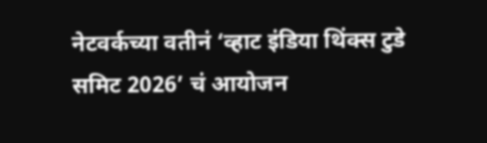नेटवर्कच्या वतीनं ‘व्हाट इंडिया थिंक्स टुडे समिट 2026’ चं आयोजन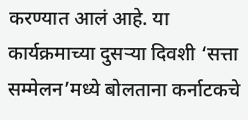करण्यात आलं आहे. या कार्यक्रमाच्या दुसर्‍या दिवशी ‘सत्ता सम्मेलन’मध्ये बोलताना कर्नाटकचे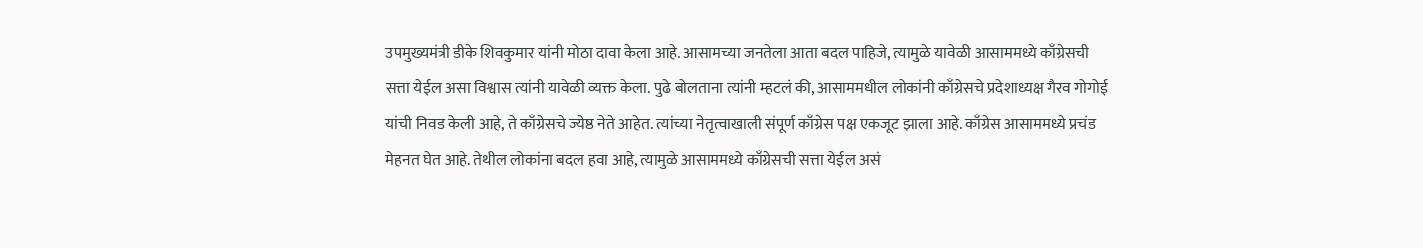उपमुख्यमंत्री डीके शिवकुमार यांनी मोठा दावा केला आहे. आसामच्या जनतेला आता बदल पाहिजे, त्यामुळे यावेळी आसाममध्ये काँग्रेसची सत्ता येईल असा विश्वास त्यांनी यावेळी व्यक्त केला. पुढे बोलताना त्यांनी म्हटलं की, आसाममधील लोकांनी काँग्रेसचे प्रदेशाध्यक्ष गैरव गोगोई यांची निवड केली आहे, ते काँग्रेसचे ज्येष्ठ नेते आहेत. त्यांच्या नेतृत्वाखाली संपूर्ण काँग्रेस पक्ष एकजूट झाला आहे. काँग्रेस आसाममध्ये प्रचंड मेहनत घेत आहे. तेथील लोकांना बदल हवा आहे, त्यामुळे आसाममध्ये काँग्रेसची सत्ता येईल असं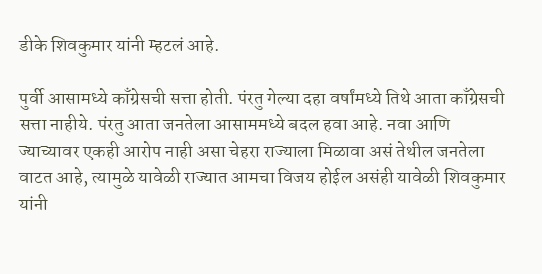डीके शिवकुमार यांनी म्हटलं आहे.

पुर्वी आसामध्ये काँग्रेसची सत्ता होती. पंरतु गेल्या दहा वर्षांमध्ये तिथे आता काँग्रेसची सत्ता नाहीये. पंरतु आता जनतेला आसाममध्ये बदल हवा आहे. नवा आणि ज्याच्यावर एकही आरोप नाही असा चेहरा राज्याला मिळावा असं तेथील जनतेला वाटत आहे, त्यामुळे यावेळी राज्यात आमचा विजय होईल असंही यावेळी शिवकुमार यांनी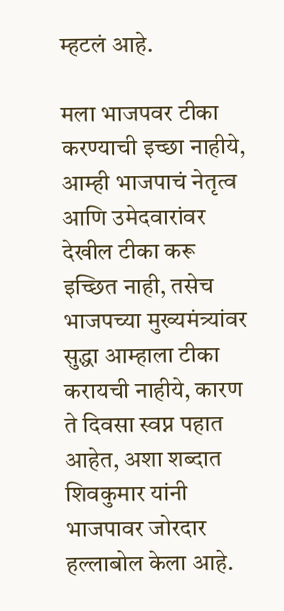म्हटलं आहे.

मला भाजपवर टीका करण्याची इच्छा नाहीये, आम्ही भाजपाचं नेतृत्व आणि उमेदवारांवर देखील टीका करू इच्छित नाही, तसेच भाजपच्या मुख्यमंत्र्यांवर सुद्धा आम्हाला टीका करायची नाहीये, कारण ते दिवसा स्वप्न पहात आहेत, अशा शब्दात शिवकुमार यांनी भाजपावर जोरदार हल्लाबोल केला आहे.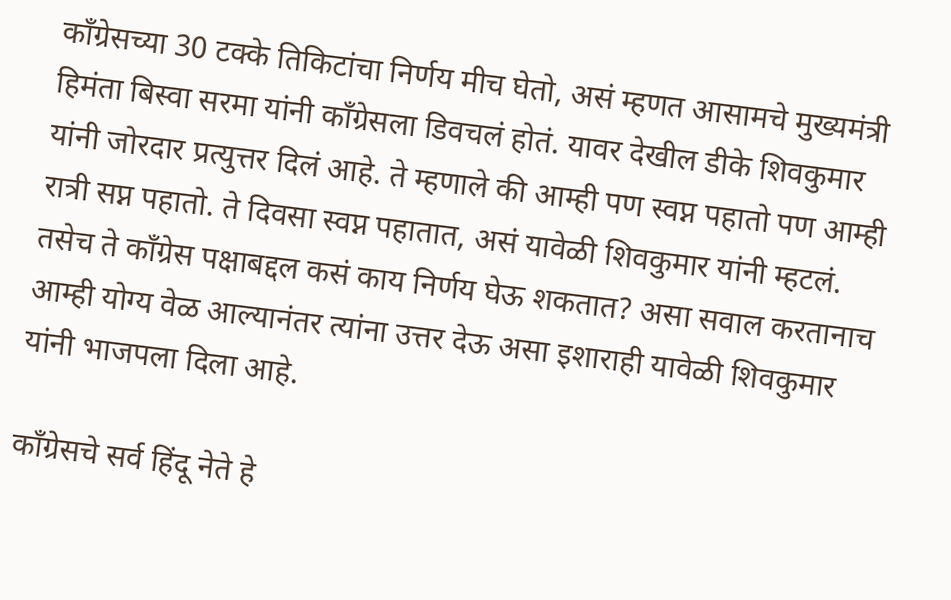काँग्रेसच्या 30 टक्के तिकिटांचा निर्णय मीच घेतो, असं म्हणत आसामचे मुख्यमंत्री हिमंता बिस्वा सरमा यांनी काँग्रेसला डिवचलं होतं. यावर देखील डीके शिवकुमार यांनी जोरदार प्रत्युत्तर दिलं आहे. ते म्हणाले की आम्ही पण स्वप्न पहातो पण आम्ही रात्री सप्न पहातो. ते दिवसा स्वप्न पहातात, असं यावेळी शिवकुमार यांनी म्हटलं. तसेच ते काँग्रेस पक्षाबद्दल कसं काय निर्णय घेऊ शकतात? असा सवाल करतानाच आम्ही योग्य वेळ आल्यानंतर त्यांना उत्तर देऊ असा इशाराही यावेळी शिवकुमार यांनी भाजपला दिला आहे.

काँग्रेसचे सर्व हिंदू नेते हे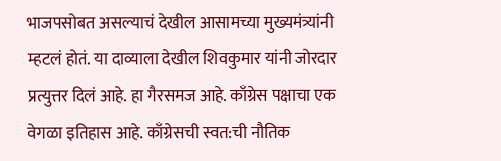भाजपसोबत असल्याचं देखील आसामच्या मुख्यमंत्र्यांनी म्हटलं होतं. या दाव्याला देखील शिवकुमार यांनी जोरदार प्रत्युत्तर दिलं आहे. हा गैरसमज आहे. काँग्रेस पक्षाचा एक वेगळा इतिहास आहे. काँग्रेसची स्वत:ची नौतिक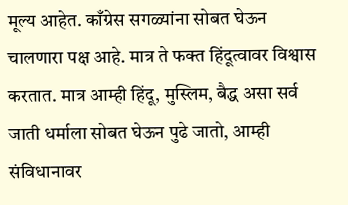मूल्य आहेत. काँग्रेस सगळ्यांना सोबत घेऊन चालणारा पक्ष आहे. मात्र ते फक्त हिंदूत्वावर विश्वास करतात. मात्र आम्ही हिंदू, मुस्लिम, बैद्ध असा सर्व जाती धर्माला सोबत घेऊन पुढे जातो, आम्ही संविधानावर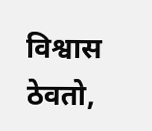विश्वास ठेवतो,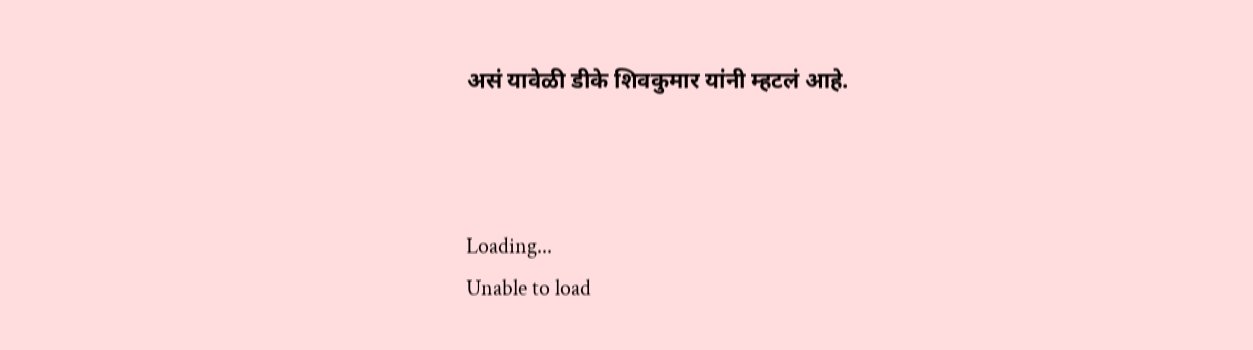असं यावेळी डीके शिवकुमार यांनी म्हटलं आहे.



Loading...
Unable to load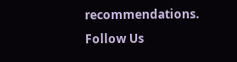recommendations.
Follow Us